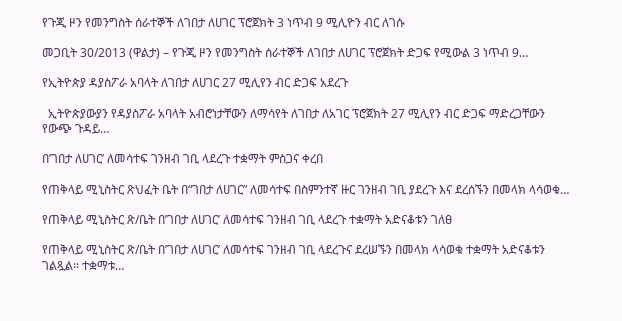የጉጂ ዞን የመንግስት ሰራተኞች ለገበታ ለሀገር ፕሮጀክት 3 ነጥብ 9 ሚሊዮን ብር ለገሱ

መጋቢት 30/2013 (ዋልታ) – የጉጂ ዞን የመንግስት ሰራተኞች ለገበታ ለሀገር ፕሮጀክት ድጋፍ የሚውል 3 ነጥብ 9…

የኢትዮጵያ ዳያስፖራ አባላት ለገበታ ለሀገር 27 ሚሊየን ብር ድጋፍ አደረጉ

  ኢትዮጵያውያን የዳያስፖራ አባላት አብሮነታቸውን ለማሳየት ለገበታ ለአገር ፕሮጀክት 27 ሚሊየን ብር ድጋፍ ማድረጋቸውን የውጭ ጉዳይ…

በ’ገበታ ለሀገር’ ለመሳተፍ ገንዘብ ገቢ ላደረጉ ተቋማት ምስጋና ቀረበ

የጠቅላይ ሚኒስትር ጽህፈት ቤት በ“ገበታ ለሀገር” ለመሳተፍ በስምንተኛ ዙር ገንዘብ ገቢ ያደረጉ እና ደረሰኙን በመላክ ላሳወቁ…

የጠቅላይ ሚኒስትር ጽ/ቤት በ’ገበታ ለሀገር’ ለመሳተፍ ገንዘብ ገቢ ላደረጉ ተቋማት አድናቆቱን ገለፀ

የጠቅላይ ሚኒስትር ጽ/ቤት በ’ገበታ ለሀገር’ ለመሳተፍ ገንዘብ ገቢ ላደረጉና ደረሠኙን በመላክ ላሳወቁ ተቋማት አድናቆቱን ገልጿል፡፡ ተቋማቱ…